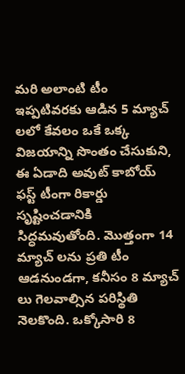మరి అలాంటి టీం ఇప్పటివరకు ఆడిన 5 మ్యాచ్ లలో కేవలం ఒకే ఒక్క విజయాన్ని సొంతం చేసుకుని, ఈ ఏడాది అవుట్ కాబోయ్ ఫస్ట్ టీంగా రికార్డు సృష్టించడానికి సిద్ధమవుతోంది. మొత్తంగా 14 మ్యాచ్ లను ప్రతి టీం ఆడనుండగా, కనీసం 8 మ్యాచ్ లు గెలవాల్సిన పరిస్థితి నెలకొంది. ఒక్కోసారి 8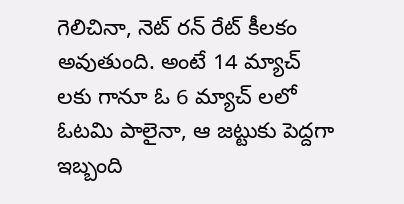గెలిచినా, నెట్ రన్ రేట్ కీలకం అవుతుంది. అంటే 14 మ్యాచ్ లకు గానూ ఓ 6 మ్యాచ్ లలో ఓటమి పాలైనా, ఆ జట్టుకు పెద్దగా ఇబ్బంది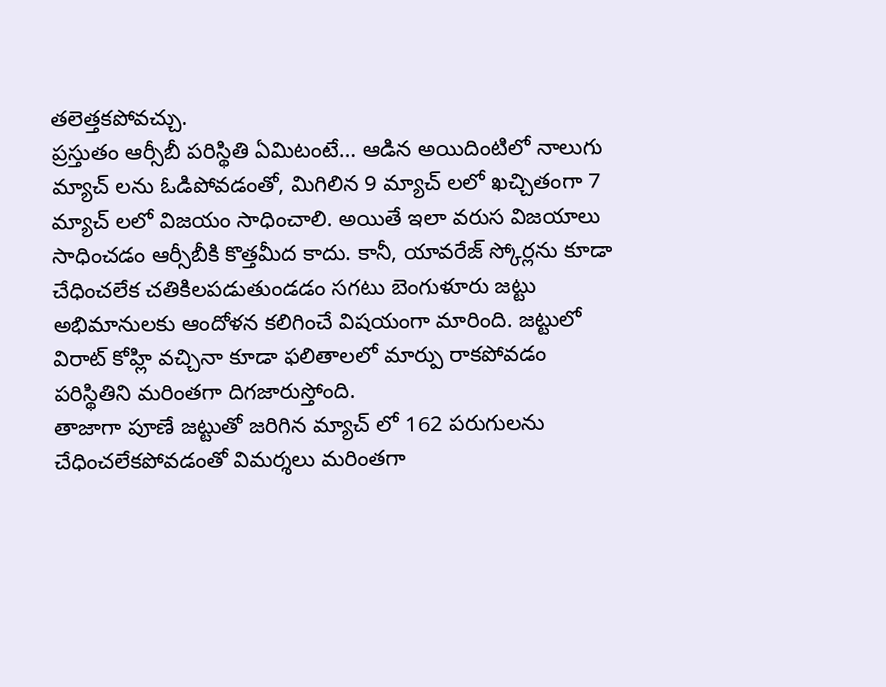తలెత్తకపోవచ్చు.
ప్రస్తుతం ఆర్సీబీ పరిస్థితి ఏమిటంటే… ఆడిన అయిదింటిలో నాలుగు మ్యాచ్ లను ఓడిపోవడంతో, మిగిలిన 9 మ్యాచ్ లలో ఖచ్చితంగా 7 మ్యాచ్ లలో విజయం సాధించాలి. అయితే ఇలా వరుస విజయాలు సాధించడం ఆర్సీబీకి కొత్తమీద కాదు. కానీ, యావరేజ్ స్కోర్లను కూడా చేధించలేక చతికిలపడుతుండడం సగటు బెంగుళూరు జట్టు అభిమానులకు ఆందోళన కలిగించే విషయంగా మారింది. జట్టులో విరాట్ కోహ్లి వచ్చినా కూడా ఫలితాలలో మార్పు రాకపోవడం పరిస్థితిని మరింతగా దిగజారుస్తోంది.
తాజాగా పూణే జట్టుతో జరిగిన మ్యాచ్ లో 162 పరుగులను చేధించలేకపోవడంతో విమర్శలు మరింతగా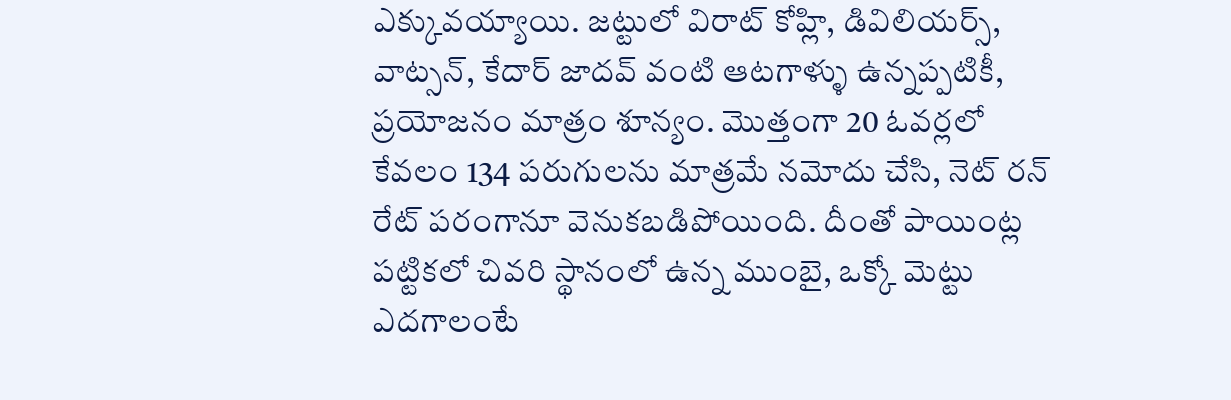ఎక్కువయ్యాయి. జట్టులో విరాట్ కోహ్లి, డివిలియర్స్, వాట్సన్, కేదార్ జాదవ్ వంటి ఆటగాళ్ళు ఉన్నప్పటికీ, ప్రయోజనం మాత్రం శూన్యం. మొత్తంగా 20 ఓవర్లలో కేవలం 134 పరుగులను మాత్రమే నమోదు చేసి, నెట్ రన్ రేట్ పరంగానూ వెనుకబడిపోయింది. దీంతో పాయింట్ల పట్టికలో చివరి స్థానంలో ఉన్న ముంబై, ఒక్కో మెట్టు ఎదగాలంటే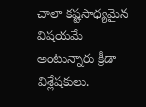చాలా కష్టసాధ్యమైన విషయమే అంటున్నారు క్రీడా విశ్లేషకులు.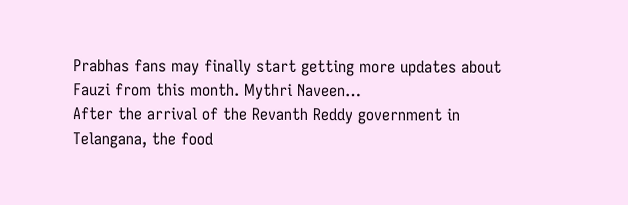Prabhas fans may finally start getting more updates about Fauzi from this month. Mythri Naveen…
After the arrival of the Revanth Reddy government in Telangana, the food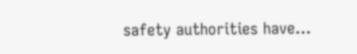safety authorities have…